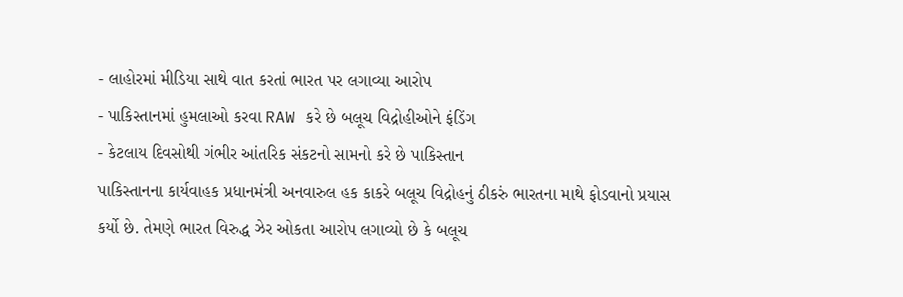- લાહોરમાં મીડિયા સાથે વાત કરતાં ભારત પર લગાવ્યા આરોપ
- પાકિસ્તાનમાં હુમલાઓ કરવા RAW કરે છે બલૂચ વિદ્રોહીઓને ફંડિંગ
- કેટલાય દિવસોથી ગંભીર આંતરિક સંકટનો સામનો કરે છે પાકિસ્તાન
પાકિસ્તાનના કાર્યવાહક પ્રધાનમંત્રી અનવારુલ હક કાકરે બલૂચ વિદ્રોહનું ઠીકરું ભારતના માથે ફોડવાનો પ્રયાસ કર્યો છે. તેમણે ભારત વિરુદ્ધ ઝેર ઓકતા આરોપ લગાવ્યો છે કે બલૂચ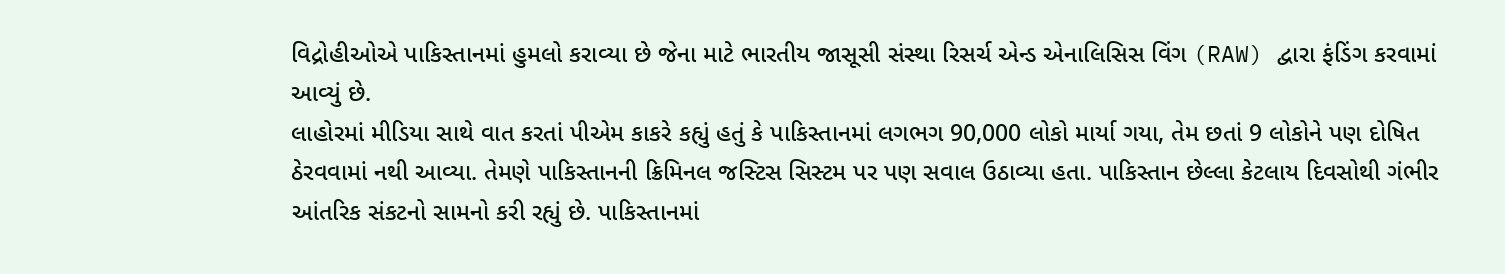વિદ્રોહીઓએ પાકિસ્તાનમાં હુમલો કરાવ્યા છે જેના માટે ભારતીય જાસૂસી સંસ્થા રિસર્ચ એન્ડ એનાલિસિસ વિંગ (RAW) દ્વારા ફંડિંગ કરવામાં આવ્યું છે.
લાહોરમાં મીડિયા સાથે વાત કરતાં પીએમ કાકરે કહ્યું હતું કે પાકિસ્તાનમાં લગભગ 90,000 લોકો માર્યા ગયા, તેમ છતાં 9 લોકોને પણ દોષિત ઠેરવવામાં નથી આવ્યા. તેમણે પાકિસ્તાનની ક્રિમિનલ જસ્ટિસ સિસ્ટમ પર પણ સવાલ ઉઠાવ્યા હતા. પાકિસ્તાન છેલ્લા કેટલાય દિવસોથી ગંભીર આંતરિક સંકટનો સામનો કરી રહ્યું છે. પાકિસ્તાનમાં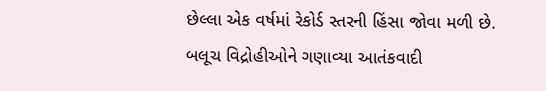છેલ્લા એક વર્ષમાં રેકોર્ડ સ્તરની હિંસા જોવા મળી છે.
બલૂચ વિદ્રોહીઓને ગણાવ્યા આતંકવાદી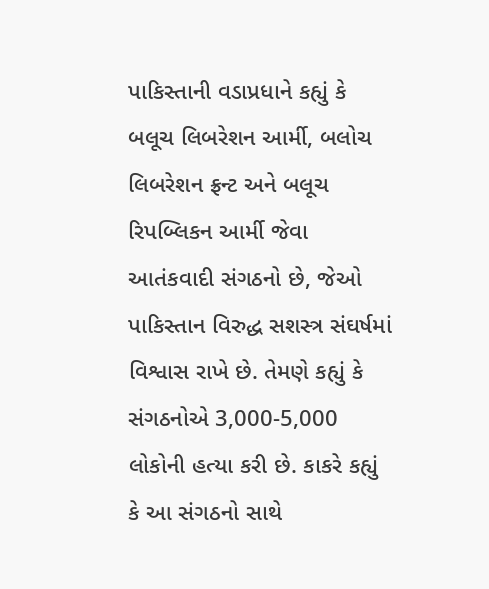પાકિસ્તાની વડાપ્રધાને કહ્યું કે બલૂચ લિબરેશન આર્મી, બલોચ લિબરેશન ફ્રન્ટ અને બલૂચ રિપબ્લિકન આર્મી જેવા આતંકવાદી સંગઠનો છે, જેઓ પાકિસ્તાન વિરુદ્ધ સશસ્ત્ર સંઘર્ષમાં વિશ્વાસ રાખે છે. તેમણે કહ્યું કે સંગઠનોએ 3,000-5,000 લોકોની હત્યા કરી છે. કાકરે કહ્યું કે આ સંગઠનો સાથે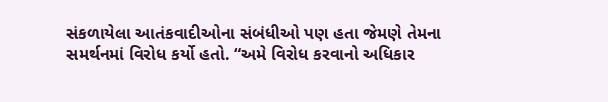સંકળાયેલા આતંકવાદીઓના સંબંધીઓ પણ હતા જેમણે તેમના સમર્થનમાં વિરોધ કર્યો હતો. “અમે વિરોધ કરવાનો અધિકાર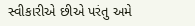સ્વીકારીએ છીએ પરંતુ અમે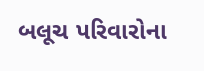બલૂચ પરિવારોના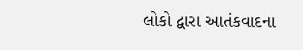લોકો દ્વારા આતંકવાદના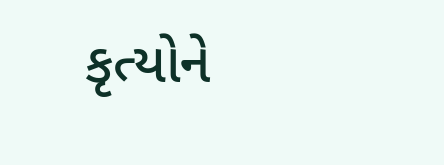કૃત્યોને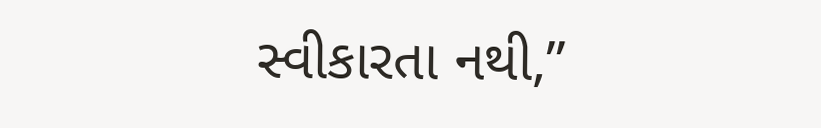સ્વીકારતા નથી,”